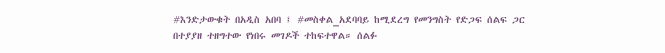#እንድታውቁት በአዲስ አበባ ፤ #መስቀል_አደባባይ ከሚደረግ የመንግስት የድጋፍ ሰልፍ ጋር በተያያዘ ተዘግተው የነበሩ መገዶች ተከፍተዋል። ሰልፉ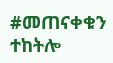#መጠናቀቁን ተከትሎ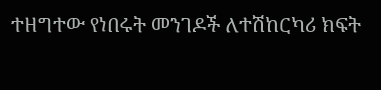ተዘግተው የነበሩት መንገዶች ለተሽከርካሪ ክፍት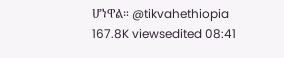ሆነዋል። @tikvahethiopia 167.8K viewsedited 08:41